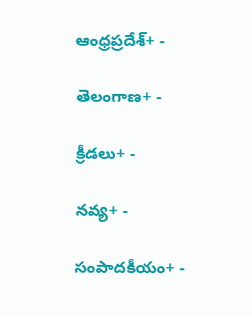ఆంధ్రప్రదేశ్+ -

తెలంగాణ+ -

క్రీడలు+ -

నవ్య+ -

సంపాదకీయం+ -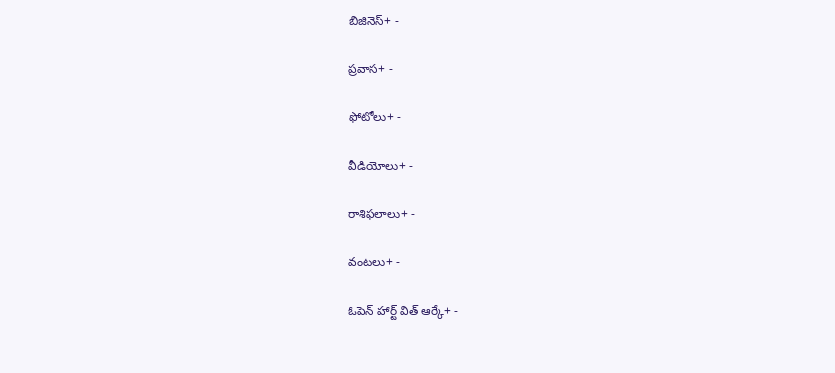బిజినెస్+ -

ప్రవాస+ -

ఫోటోలు+ -

వీడియోలు+ -

రాశిఫలాలు+ -

వంటలు+ -

ఓపెన్ హార్ట్ విత్ ఆర్కే+ -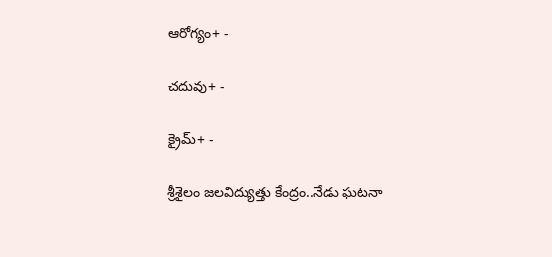ఆరోగ్యం+ -

చదువు+ -

క్రైమ్+ -

శ్రీశైలం జలవిద్యుత్తు కేంద్రం..నేడు ఘటనా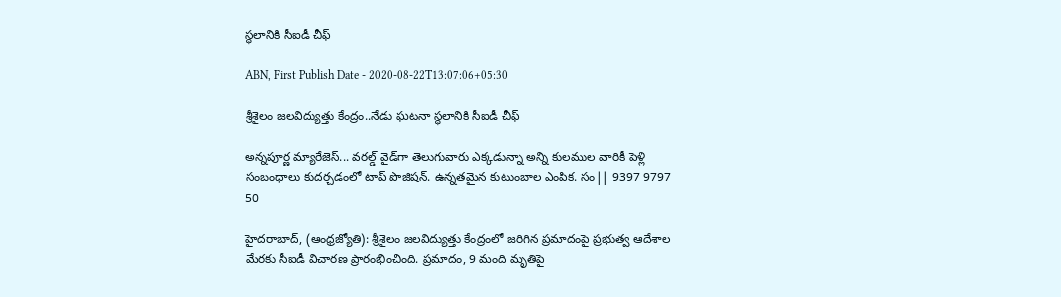స్థలానికి సీఐడీ చీఫ్‌

ABN, First Publish Date - 2020-08-22T13:07:06+05:30

శ్రీశైలం జలవిద్యుత్తు కేంద్రం..నేడు ఘటనా స్థలానికి సీఐడీ చీఫ్‌

అన్నపూర్ణ మ్యారేజెస్... వరల్డ్ వైడ్‌గా తెలుగువారు ఎక్కడున్నా అన్ని కులముల వారికీ పెళ్లి సంబంధాలు కుదర్చడంలో టాప్ పొజిషన్. ఉన్నతమైన కుటుంబాల ఎంపిక. సం|| 9397 9797 50

హైదరాబాద్‌, (ఆంధ్రజ్యోతి): శ్రీశైలం జలవిద్యుత్తు కేంద్రంలో జరిగిన ప్రమాదంపై ప్రభుత్వ ఆదేశాల మేరకు సీఐడీ విచారణ ప్రారంభించింది. ప్రమాదం, 9 మంది మృతిపై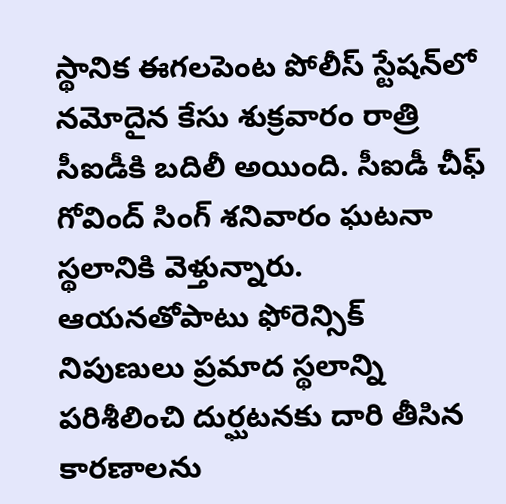స్థానిక ఈగలపెంట పోలీస్‌ స్టేషన్‌లో నమోదైన కేసు శుక్రవారం రాత్రి సీఐడీకి బదిలీ అయింది. సీఐడీ చీఫ్‌ గోవింద్‌ సింగ్‌ శనివారం ఘటనా స్థలానికి వెళ్తున్నారు. ఆయనతోపాటు ఫోరెన్సిక్‌ నిపుణులు ప్రమాద స్థలాన్ని పరిశీలించి దుర్ఘటనకు దారి తీసిన కారణాలను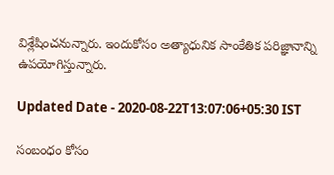విశ్లేషించనున్నారు. ఇందుకోసం అత్యాధునిక సాంకేతిక పరిజ్ఞానాన్ని ఉపయోగిస్తున్నారు.

Updated Date - 2020-08-22T13:07:06+05:30 IST

సంబంధం కోసం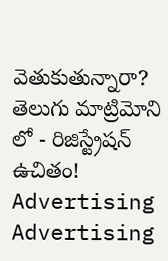వెతుకుతున్నారా? తెలుగు మాట్రిమోని లో - రిజిస్ట్రేషన్ ఉచితం!
Advertising
Advertising